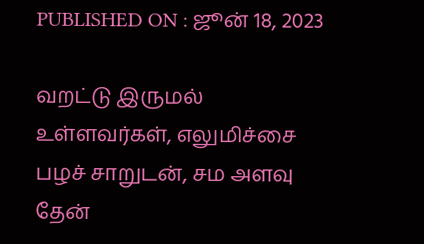PUBLISHED ON : ஜூன் 18, 2023

வறட்டு இருமல் உள்ளவர்கள், எலுமிச்சை பழச் சாறுடன், சம அளவு தேன்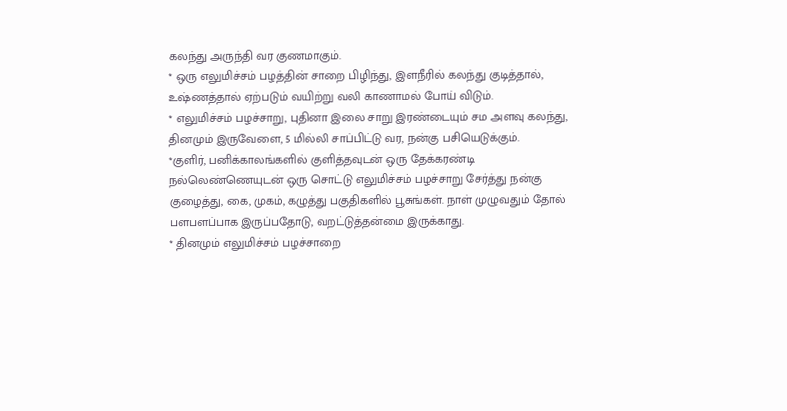கலந்து அருந்தி வர குணமாகும்.
* ஒரு எலுமிச்சம் பழத்தின் சாறை பிழிந்து, இளநீரில் கலந்து குடித்தால், உஷ்ணத்தால் ஏற்படும் வயிற்று வலி காணாமல் போய் விடும்.
* எலுமிச்சம் பழச்சாறு, புதினா இலை சாறு இரண்டையும் சம அளவு கலந்து, தினமும் இருவேளை, 5 மில்லி சாப்பிட்டு வர, நன்கு பசியெடுக்கும்.
*குளிர், பனிக்காலங்களில் குளித்தவுடன் ஒரு தேக்கரண்டி நல்லெண்ணெயுடன் ஒரு சொட்டு எலுமிச்சம் பழச்சாறு சேர்த்து நன்கு குழைத்து, கை, முகம், கழுத்து பகுதிகளில் பூசுங்கள். நாள் முழுவதும் தோல் பளபளப்பாக இருப்பதோடு, வறட்டுத்தன்மை இருக்காது.
* தினமும் எலுமிச்சம் பழச்சாறை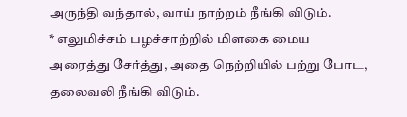அருந்தி வந்தால், வாய் நாற்றம் நீங்கி விடும்.
* எலுமிச்சம் பழச்சாற்றில் மிளகை மைய அரைத்து சேர்த்து, அதை நெற்றியில் பற்று போட, தலைவலி நீங்கி விடும்.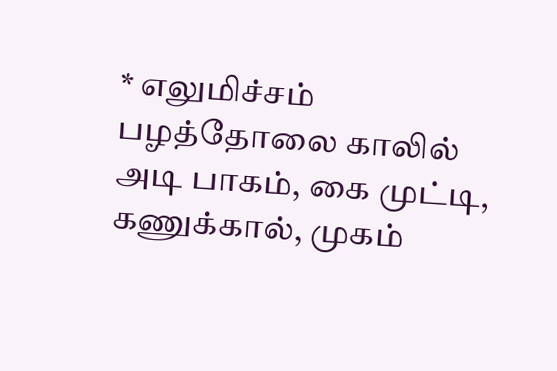* எலுமிச்சம் பழத்தோலை காலில் அடி பாகம், கை முட்டி, கணுக்கால், முகம்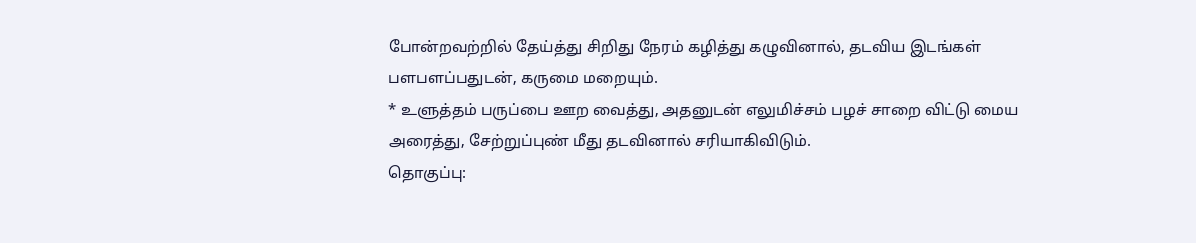போன்றவற்றில் தேய்த்து சிறிது நேரம் கழித்து கழுவினால், தடவிய இடங்கள் பளபளப்பதுடன், கருமை மறையும்.
* உளுத்தம் பருப்பை ஊற வைத்து, அதனுடன் எலுமிச்சம் பழச் சாறை விட்டு மைய அரைத்து, சேற்றுப்புண் மீது தடவினால் சரியாகிவிடும்.
தொகுப்பு: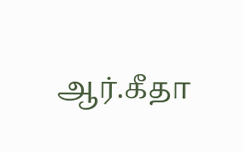ஆர்.கீதா